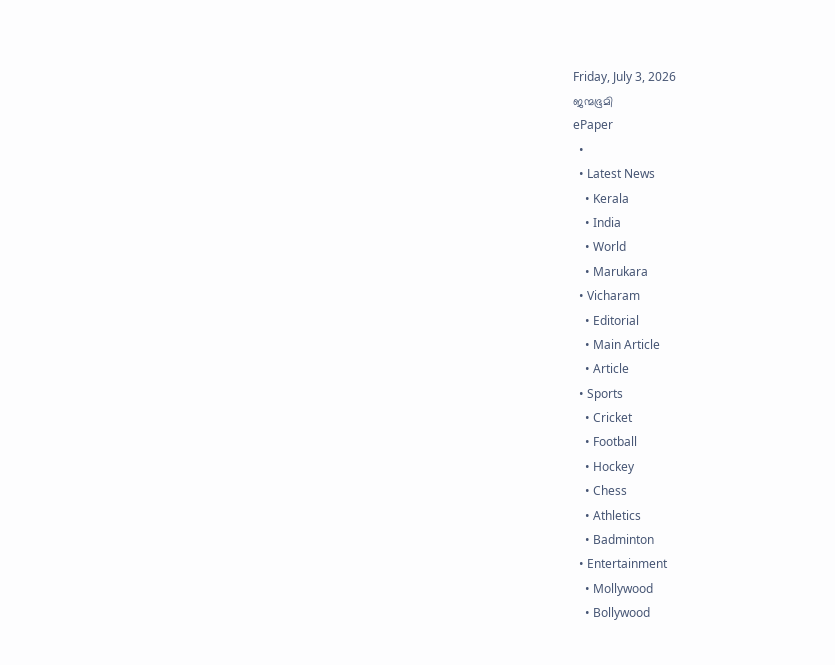Friday, July 3, 2026
ജന്മഭൂമി
ePaper
  •
  • Latest News
    • Kerala
    • India
    • World
    • Marukara
  • Vicharam
    • Editorial
    • Main Article
    • Article
  • Sports
    • Cricket
    • Football
    • Hockey
    • Chess
    • Athletics
    • Badminton
  • Entertainment
    • Mollywood
    • Bollywood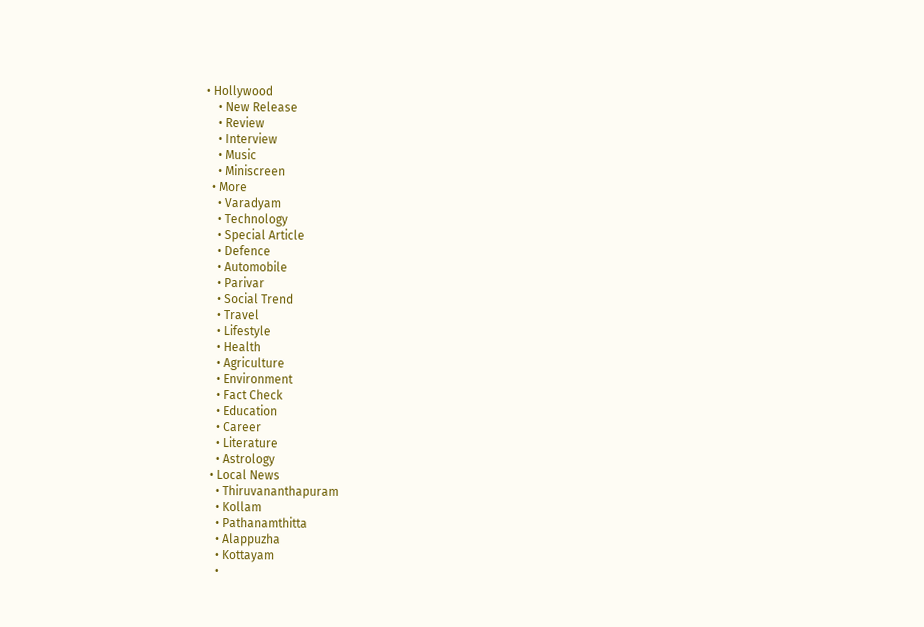• Hollywood
    • New Release
    • Review
    • Interview
    • Music
    • Miniscreen
  • More
    • Varadyam
    • Technology
    • Special Article
    • Defence
    • Automobile
    • Parivar
    • Social Trend
    • Travel
    • Lifestyle
    • Health
    • Agriculture
    • Environment
    • Fact Check
    • Education
    • Career
    • Literature
    • Astrology
  • Local News
    • Thiruvananthapuram
    • Kollam
    • Pathanamthitta
    • Alappuzha
    • Kottayam
    •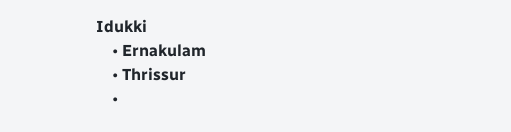Idukki
    • Ernakulam
    • Thrissur
    •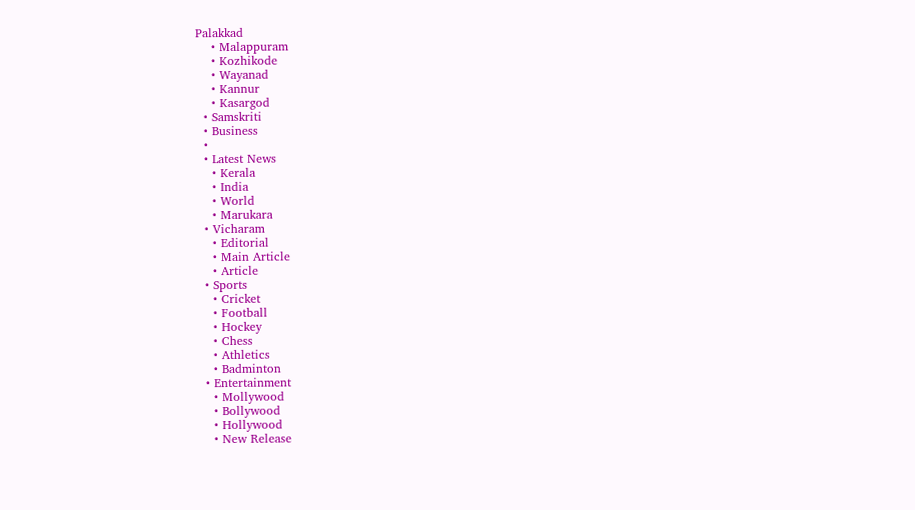Palakkad
    • Malappuram
    • Kozhikode
    • Wayanad
    • Kannur
    • Kasargod
  • Samskriti
  • Business
  •
  • Latest News
    • Kerala
    • India
    • World
    • Marukara
  • Vicharam
    • Editorial
    • Main Article
    • Article
  • Sports
    • Cricket
    • Football
    • Hockey
    • Chess
    • Athletics
    • Badminton
  • Entertainment
    • Mollywood
    • Bollywood
    • Hollywood
    • New Release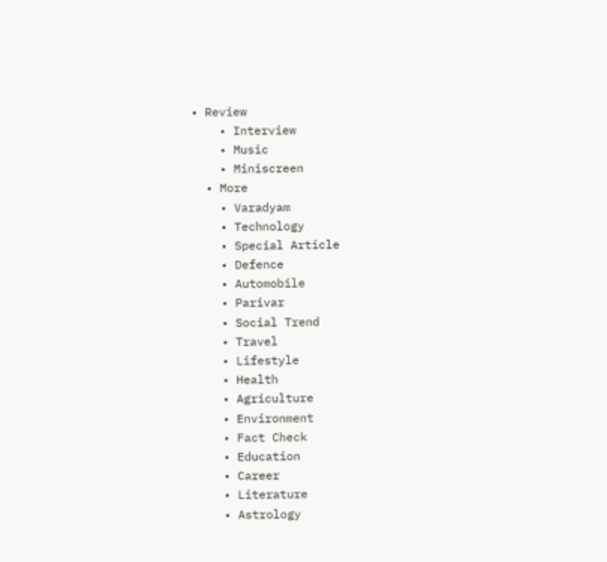• Review
    • Interview
    • Music
    • Miniscreen
  • More
    • Varadyam
    • Technology
    • Special Article
    • Defence
    • Automobile
    • Parivar
    • Social Trend
    • Travel
    • Lifestyle
    • Health
    • Agriculture
    • Environment
    • Fact Check
    • Education
    • Career
    • Literature
    • Astrology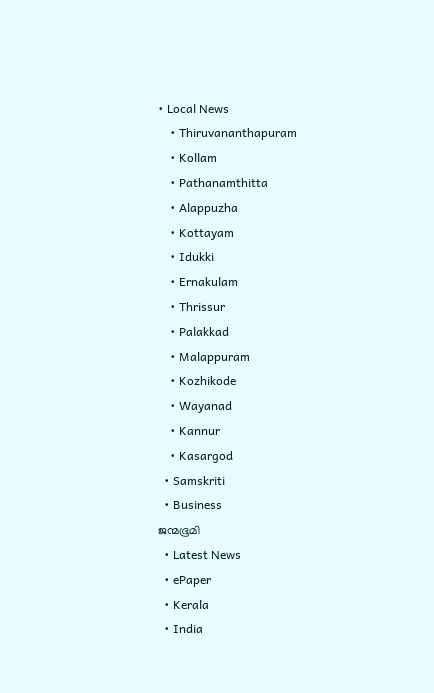• Local News
    • Thiruvananthapuram
    • Kollam
    • Pathanamthitta
    • Alappuzha
    • Kottayam
    • Idukki
    • Ernakulam
    • Thrissur
    • Palakkad
    • Malappuram
    • Kozhikode
    • Wayanad
    • Kannur
    • Kasargod
  • Samskriti
  • Business
ജന്മഭൂമി
  • Latest News
  • ePaper
  • Kerala
  • India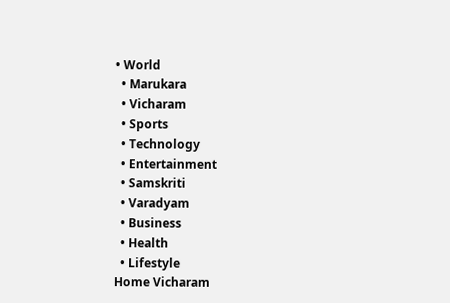• World
  • Marukara
  • Vicharam
  • Sports
  • Technology
  • Entertainment
  • Samskriti
  • Varadyam
  • Business
  • Health
  • Lifestyle
Home Vicharam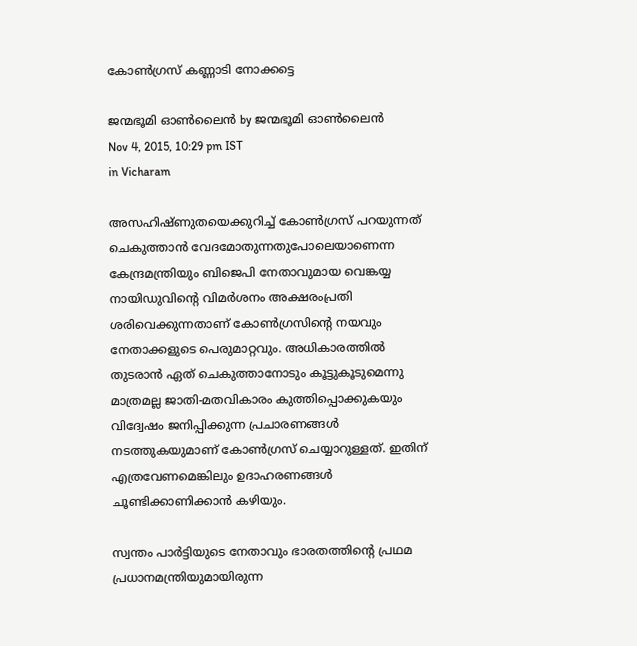കോണ്‍ഗ്രസ് കണ്ണാടി നോക്കട്ടെ

ജന്മഭൂമി ഓണ്‍ലൈന്‍ by ജന്മഭൂമി ഓണ്‍ലൈന്‍
Nov 4, 2015, 10:29 pm IST
in Vicharam

അസഹിഷ്ണുതയെക്കുറിച്ച് കോണ്‍ഗ്രസ് പറയുന്നത് ചെകുത്താന്‍ വേദമോതുന്നതുപോലെയാണെന്ന കേന്ദ്രമന്ത്രിയും ബിജെപി നേതാവുമായ വെങ്കയ്യ നായിഡുവിന്റെ വിമര്‍ശനം അക്ഷരംപ്രതി ശരിവെക്കുന്നതാണ് കോണ്‍ഗ്രസിന്റെ നയവും നേതാക്കളുടെ പെരുമാറ്റവും. അധികാരത്തില്‍ തുടരാന്‍ ഏത് ചെകുത്താനോടും കൂട്ടുകൂടുമെന്നു മാത്രമല്ല ജാതി-മതവികാരം കുത്തിപ്പൊക്കുകയും വിദ്വേഷം ജനിപ്പിക്കുന്ന പ്രചാരണങ്ങള്‍ നടത്തുകയുമാണ് കോണ്‍ഗ്രസ് ചെയ്യാറുള്ളത്. ഇതിന് എത്രവേണമെങ്കിലും ഉദാഹരണങ്ങള്‍ ചൂണ്ടിക്കാണിക്കാന്‍ കഴിയും.

സ്വന്തം പാര്‍ട്ടിയുടെ നേതാവും ഭാരതത്തിന്റെ പ്രഥമ പ്രധാനമന്ത്രിയുമായിരുന്ന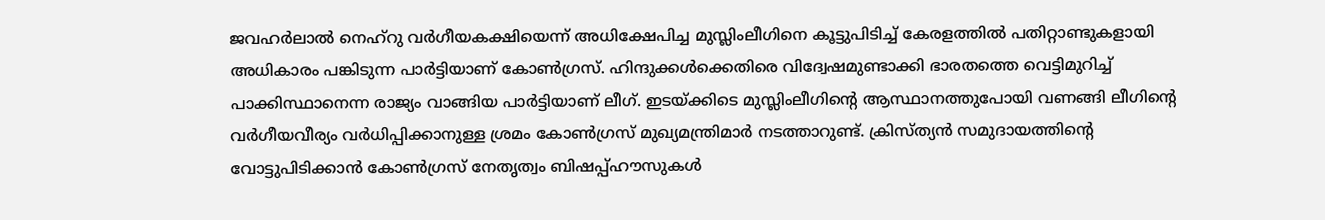ജവഹര്‍ലാല്‍ നെഹ്‌റു വര്‍ഗീയകക്ഷിയെന്ന് അധിക്ഷേപിച്ച മുസ്ലിംലീഗിനെ കൂട്ടുപിടിച്ച് കേരളത്തില്‍ പതിറ്റാണ്ടുകളായി അധികാരം പങ്കിടുന്ന പാര്‍ട്ടിയാണ് കോണ്‍ഗ്രസ്. ഹിന്ദുക്കള്‍ക്കെതിരെ വിദ്വേഷമുണ്ടാക്കി ഭാരതത്തെ വെട്ടിമുറിച്ച് പാക്കിസ്ഥാനെന്ന രാജ്യം വാങ്ങിയ പാര്‍ട്ടിയാണ് ലീഗ്. ഇടയ്‌ക്കിടെ മുസ്ലിംലീഗിന്റെ ആസ്ഥാനത്തുപോയി വണങ്ങി ലീഗിന്റെ വര്‍ഗീയവീര്യം വര്‍ധിപ്പിക്കാനുള്ള ശ്രമം കോണ്‍ഗ്രസ് മുഖ്യമന്ത്രിമാര്‍ നടത്താറുണ്ട്. ക്രിസ്ത്യന്‍ സമുദായത്തിന്റെ വോട്ടുപിടിക്കാന്‍ കോണ്‍ഗ്രസ് നേതൃത്വം ബിഷപ്പ്ഹൗസുകള്‍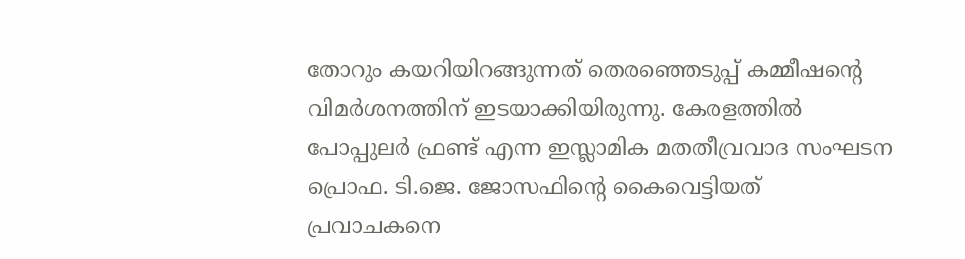തോറും കയറിയിറങ്ങുന്നത് തെരഞ്ഞെടുപ്പ് കമ്മീഷന്റെ വിമര്‍ശനത്തിന് ഇടയാക്കിയിരുന്നു. കേരളത്തില്‍ പോപ്പുലര്‍ ഫ്രണ്ട് എന്ന ഇസ്ലാമിക മതതീവ്രവാദ സംഘടന പ്രൊഫ. ടി.ജെ. ജോസഫിന്റെ കൈവെട്ടിയത് പ്രവാചകനെ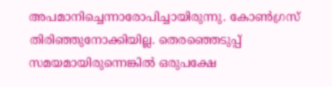അപമാനിച്ചെന്നാരോപിച്ചായിരുന്നു. കോണ്‍ഗ്രസ് തിരിഞ്ഞുനോക്കിയില്ല. തെരഞ്ഞെടുപ്പ് സമയമായിരുന്നെങ്കില്‍ ഒരുപക്ഷേ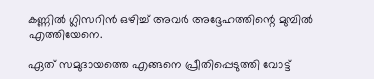കണ്ണില്‍ ഗ്ലിസറിന്‍ ഒഴിച്ച് അവര്‍ അദ്ദേഹത്തിന്റെ മുമ്പില്‍ എത്തിയേനെ.

ഏത് സമുദായത്തെ എങ്ങനെ പ്രീതിപ്പെടുത്തി വോട്ട്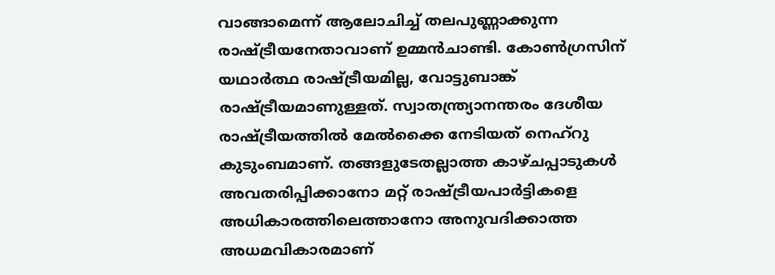വാങ്ങാമെന്ന് ആലോചിച്ച് തലപുണ്ണാക്കുന്ന രാഷ്‌ട്രീയനേതാവാണ് ഉമ്മന്‍ചാണ്ടി. കോണ്‍ഗ്രസിന് യഥാര്‍ത്ഥ രാഷ്‌ട്രീയമില്ല, വോട്ടുബാങ്ക് രാഷ്‌ട്രീയമാണുള്ളത്. സ്വാതന്ത്ര്യാനന്തരം ദേശീയ രാഷ്‌ട്രീയത്തില്‍ മേല്‍ക്കൈ നേടിയത് നെഹ്‌റു കുടുംബമാണ്. തങ്ങളുടേതല്ലാത്ത കാഴ്ചപ്പാടുകള്‍ അവതരിപ്പിക്കാനോ മറ്റ് രാഷ്‌ട്രീയപാര്‍ട്ടികളെ അധികാരത്തിലെത്താനോ അനുവദിക്കാത്ത അധമവികാരമാണ്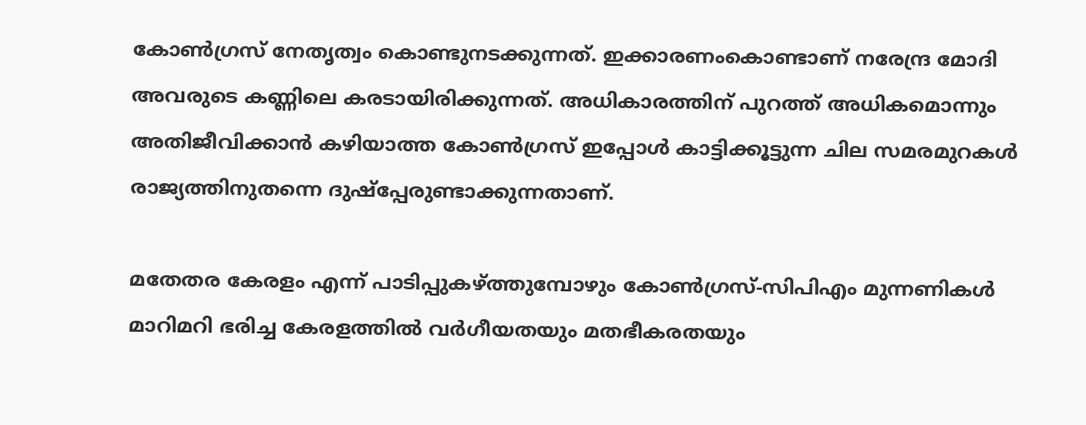കോണ്‍ഗ്രസ് നേതൃത്വം കൊണ്ടുനടക്കുന്നത്. ഇക്കാരണംകൊണ്ടാണ് നരേന്ദ്ര മോദി അവരുടെ കണ്ണിലെ കരടായിരിക്കുന്നത്. അധികാരത്തിന് പുറത്ത് അധികമൊന്നും അതിജീവിക്കാന്‍ കഴിയാത്ത കോണ്‍ഗ്രസ് ഇപ്പോള്‍ കാട്ടിക്കൂട്ടുന്ന ചില സമരമുറകള്‍ രാജ്യത്തിനുതന്നെ ദുഷ്‌പ്പേരുണ്ടാക്കുന്നതാണ്.

മതേതര കേരളം എന്ന് പാടിപ്പുകഴ്‌ത്തുമ്പോഴും കോണ്‍ഗ്രസ്-സിപിഎം മുന്നണികള്‍ മാറിമറി ഭരിച്ച കേരളത്തില്‍ വര്‍ഗീയതയും മതഭീകരതയും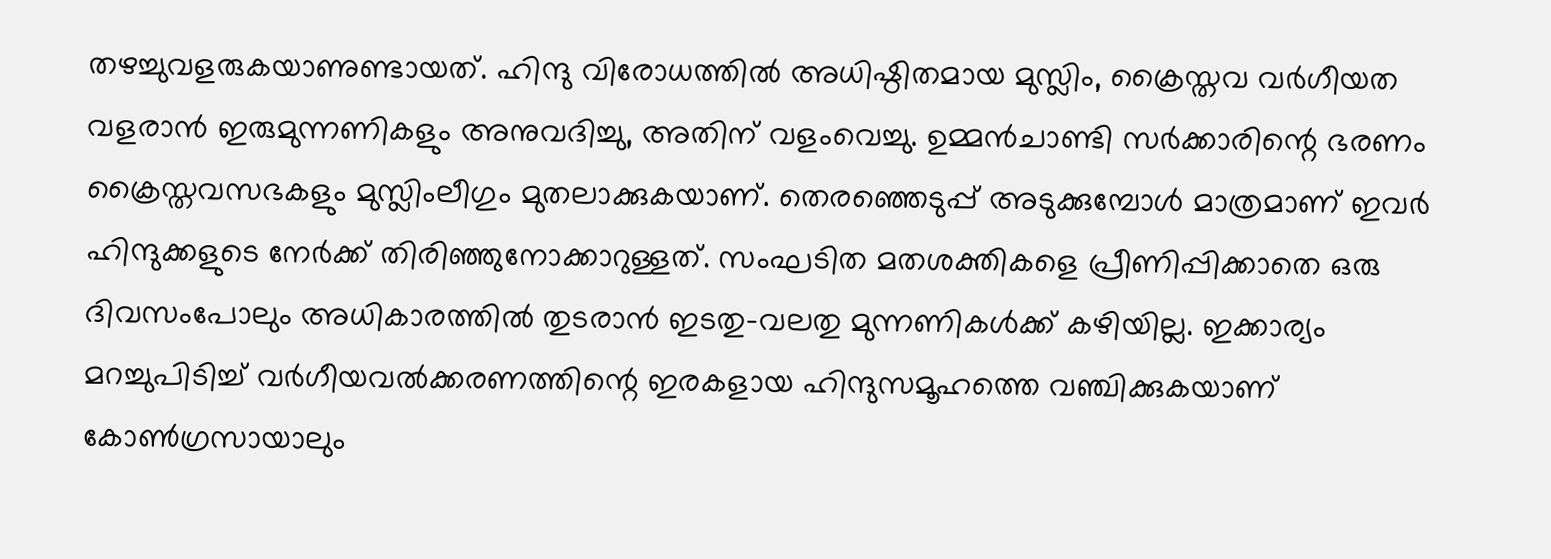തഴച്ചുവളരുകയാണുണ്ടായത്. ഹിന്ദു വിരോധത്തില്‍ അധിഷ്ഠിതമായ മുസ്ലിം, ക്രൈസ്തവ വര്‍ഗീയത വളരാന്‍ ഇരുമുന്നണികളും അനുവദിച്ചു, അതിന് വളംവെച്ചു. ഉമ്മന്‍ചാണ്ടി സര്‍ക്കാരിന്റെ ഭരണം ക്രൈസ്തവസഭകളും മുസ്ലിംലീഗും മുതലാക്കുകയാണ്. തെരഞ്ഞെടുപ്പ് അടുക്കുമ്പോള്‍ മാത്രമാണ് ഇവര്‍ ഹിന്ദുക്കളുടെ നേര്‍ക്ക് തിരിഞ്ഞുനോക്കാറുള്ളത്. സംഘടിത മതശക്തികളെ പ്രീണിപ്പിക്കാതെ ഒരു ദിവസംപോലും അധികാരത്തില്‍ തുടരാന്‍ ഇടതു-വലതു മുന്നണികള്‍ക്ക് കഴിയില്ല. ഇക്കാര്യം മറച്ചുപിടിച്ച് വര്‍ഗീയവല്‍ക്കരണത്തിന്റെ ഇരകളായ ഹിന്ദുസമൂഹത്തെ വഞ്ചിക്കുകയാണ് കോണ്‍ഗ്രസായാലും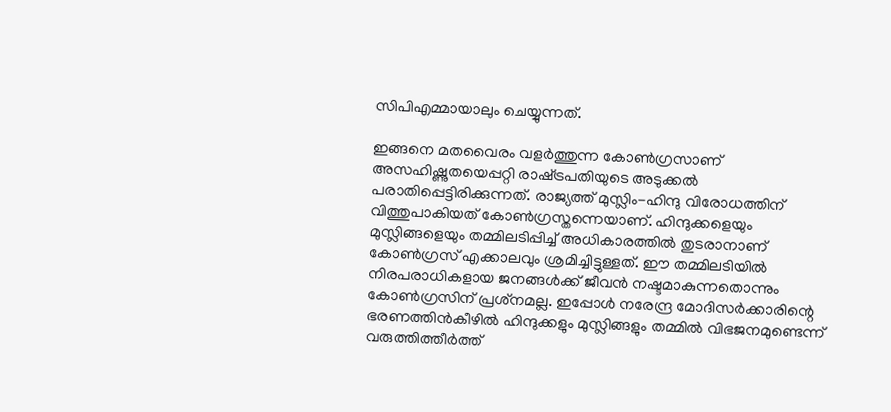സിപിഎമ്മായാലും ചെയ്യുന്നത്.

ഇങ്ങനെ മതവൈരം വളര്‍ത്തുന്ന കോണ്‍ഗ്രസാണ് അസഹിഷ്ണുതയെപ്പറ്റി രാഷ്‌ട്രപതിയുടെ അടുക്കല്‍ പരാതിപ്പെട്ടിരിക്കുന്നത്. രാജ്യത്ത് മുസ്ലിം-ഹിന്ദു വിരോധത്തിന് വിത്തുപാകിയത് കോണ്‍ഗ്രസ്തന്നെയാണ്. ഹിന്ദുക്കളെയും മുസ്ലിങ്ങളെയും തമ്മിലടിപ്പിച്ച് അധികാരത്തില്‍ തുടരാനാണ് കോണ്‍ഗ്രസ് എക്കാലവും ശ്രമിച്ചിട്ടുള്ളത്. ഈ തമ്മിലടിയില്‍ നിരപരാധികളായ ജനങ്ങള്‍ക്ക് ജീവന്‍ നഷ്ടമാകുന്നതൊന്നും കോണ്‍ഗ്രസിന് പ്രശ്‌നമല്ല. ഇപ്പോള്‍ നരേന്ദ്ര മോദിസര്‍ക്കാരിന്റെ ഭരണത്തിന്‍കീഴില്‍ ഹിന്ദുക്കളും മുസ്ലിങ്ങളും തമ്മില്‍ വിഭജനമുണ്ടെന്ന് വരുത്തിത്തീര്‍ത്ത്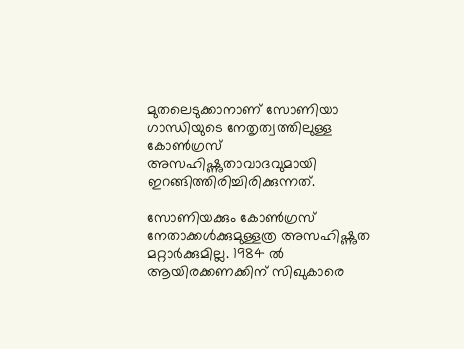മുതലെടുക്കാനാണ് സോണിയാ ഗാന്ധിയുടെ നേതൃത്വത്തിലുള്ള കോണ്‍ഗ്രസ് അസഹിഷ്ണുതാവാദവുമായി ഇറങ്ങിത്തിരിച്ചിരിക്കുന്നത്.

സോണിയക്കും കോണ്‍ഗ്രസ് നേതാക്കള്‍ക്കുമുള്ളത്ര അസഹിഷ്ണുത മറ്റാര്‍ക്കുമില്ല. 1984 ല്‍ ആയിരക്കണക്കിന് സിഖുകാരെ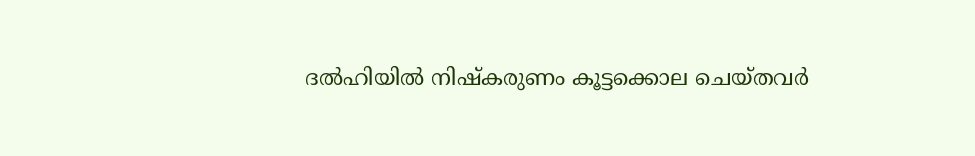ദല്‍ഹിയില്‍ നിഷ്‌കരുണം കൂട്ടക്കൊല ചെയ്തവര്‍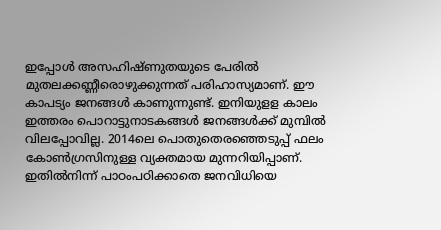ഇപ്പോള്‍ അസഹിഷ്ണുതയുടെ പേരില്‍ മുതലക്കണ്ണീരൊഴുക്കുന്നത് പരിഹാസ്യമാണ്. ഈ കാപട്യം ജനങ്ങള്‍ കാണുന്നുണ്ട്. ഇനിയുളള കാലം ഇത്തരം പൊറാട്ടുനാടകങ്ങള്‍ ജനങ്ങള്‍ക്ക് മുമ്പില്‍ വിലപ്പോവില്ല. 2014ലെ പൊതുതെരഞ്ഞെടുപ്പ് ഫലം കോണ്‍ഗ്രസിനുള്ള വ്യക്തമായ മുന്നറിയിപ്പാണ്. ഇതില്‍നിന്ന് പാഠംപഠിക്കാതെ ജനവിധിയെ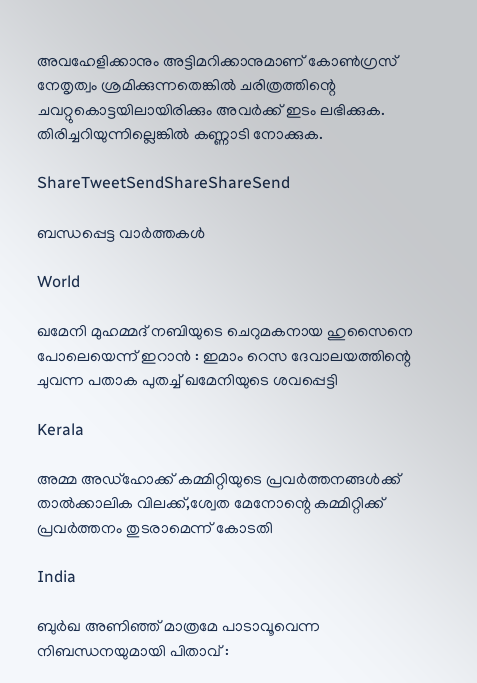അവഹേളിക്കാനും അട്ടിമറിക്കാനുമാണ് കോണ്‍ഗ്രസ് നേതൃത്വം ശ്രമിക്കുന്നതെങ്കില്‍ ചരിത്രത്തിന്റെ ചവറ്റുകൊട്ടയിലായിരിക്കും അവര്‍ക്ക് ഇടം ലഭിക്കുക. തിരിച്ചറിയുന്നില്ലെങ്കില്‍ കണ്ണാടി നോക്കുക.

ShareTweetSendShareShareSend

ബന്ധപ്പെട്ട വാര്‍ത്തകള്‍

World

ഖമേനി മുഹമ്മദ് നബിയുടെ ചെറുമകനായ ഹുസൈനെ പോലെയെന്ന് ഇറാൻ : ഇമാം റെസ ദേവാലയത്തിന്റെ ചുവന്ന പതാക പുതച്ച് ഖമേനിയുടെ ശവപ്പെട്ടി

Kerala

അമ്മ അഡ്‌ഹോക്ക് കമ്മിറ്റിയുടെ പ്രവര്‍ത്തനങ്ങള്‍ക്ക് താല്‍ക്കാലിക വിലക്ക്,ശ്വേത മേനോന്റെ കമ്മിറ്റിക്ക് പ്രവര്‍ത്തനം തുടരാമെന്ന് കോടതി

India

ബുർഖ അണിഞ്ഞ് മാത്രമേ പാടാവൂവെന്ന നിബന്ധനയുമായി പിതാവ് :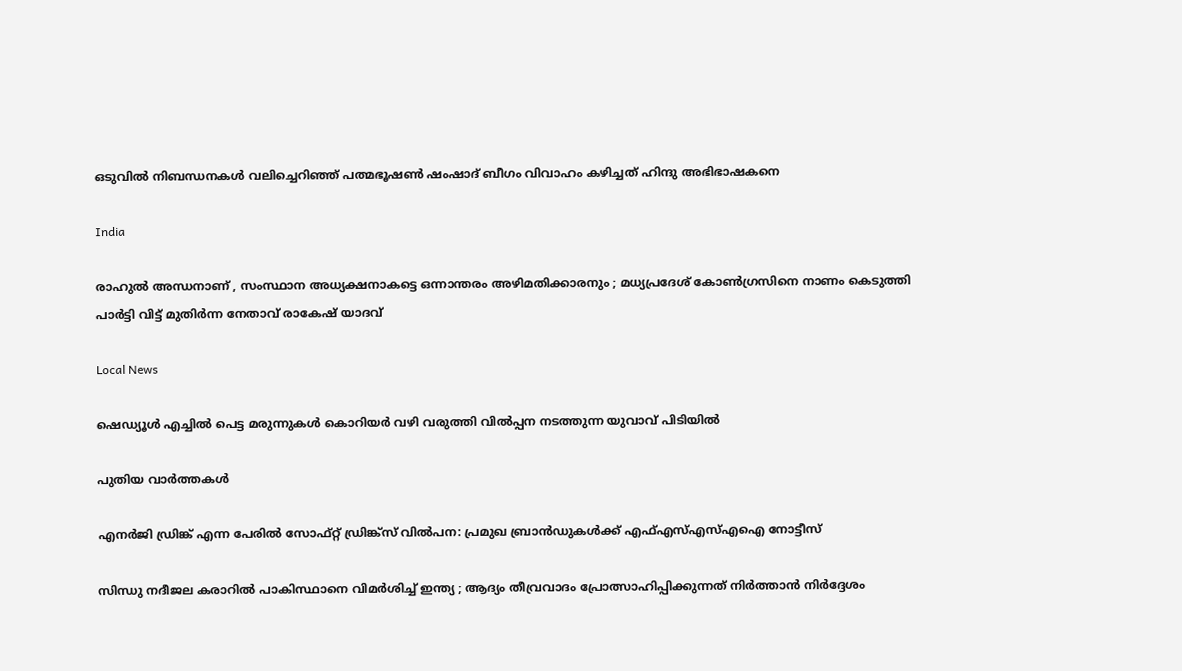ഒടുവിൽ നിബന്ധനകൾ വലിച്ചെറിഞ്ഞ് പത്മഭൂഷൺ ഷംഷാദ് ബീഗം വിവാഹം കഴിച്ചത് ഹിന്ദു അഭിഭാഷകനെ

India

രാഹുൽ അന്ധനാണ് , സംസ്ഥാന അധ്യക്ഷനാകട്ടെ ഒന്നാന്തരം അഴിമതിക്കാരനും ; മധ്യപ്രദേശ് കോൺഗ്രസിനെ നാണം കെടുത്തി പാർട്ടി വിട്ട് മുതിർന്ന നേതാവ് രാകേഷ് യാദവ്

Local News

ഷെഡ്യൂള്‍ എച്ചില്‍ പെട്ട മരുന്നുകള്‍ കൊറിയര്‍ വഴി വരുത്തി വില്‍പ്പന നടത്തുന്ന യുവാവ് പിടിയില്‍

പുതിയ വാര്‍ത്തകള്‍

എനര്‍ജി ഡ്രിങ്ക് എന്ന പേരില്‍ സോഫ്റ്റ് ഡ്രിങ്ക്‌സ് വില്‍പന: പ്രമുഖ ബ്രാന്‍ഡുകള്‍ക്ക് എഫ്എസ്എസ്എഐ നോട്ടീസ്

സിന്ധു നദീജല കരാറിൽ പാകിസ്ഥാനെ വിമർശിച്ച് ഇന്ത്യ ; ആദ്യം തീവ്രവാദം പ്രോത്സാഹിപ്പിക്കുന്നത് നിർത്താൻ നിർദ്ദേശം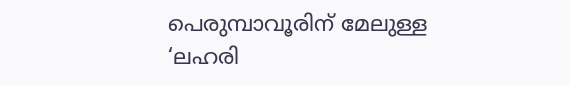പെരുമ്പാവൂരിന് മേലുള്ള ‘ലഹരി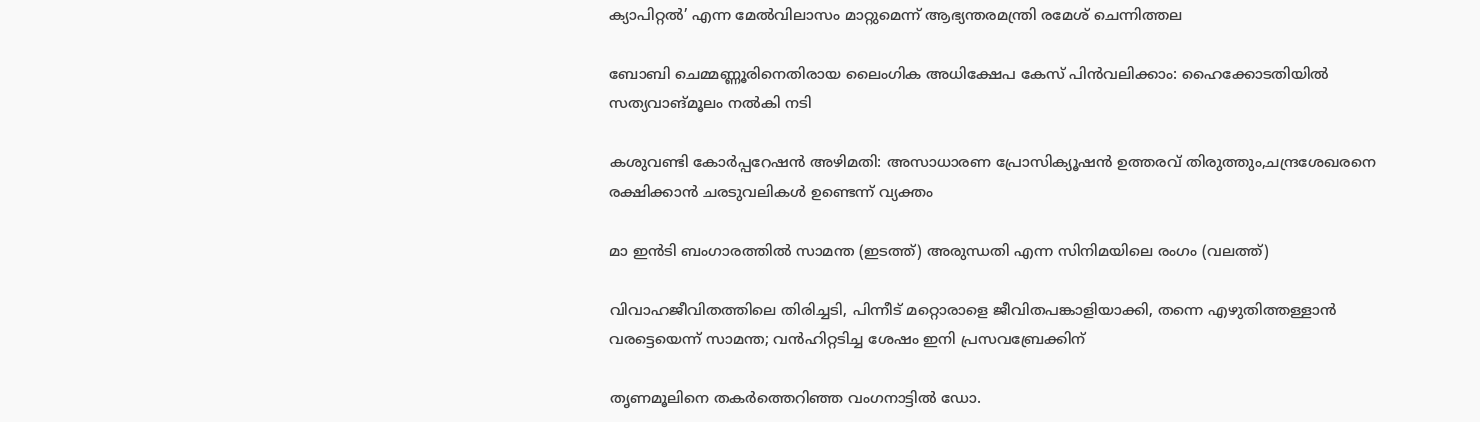ക്യാപിറ്റല്‍’ എന്ന മേല്‍വിലാസം മാറ്റുമെന്ന് ആഭ്യന്തരമന്ത്രി രമേശ് ചെന്നിത്തല

ബോബി ചെമ്മണ്ണൂരിനെതിരായ ലൈംഗിക അധിക്ഷേപ കേസ് പിന്‍വലിക്കാം: ഹൈക്കോടതിയില്‍ സത്യവാങ്മൂലം നല്‍കി നടി

കശുവണ്ടി കോര്‍പ്പറേഷന്‍ അഴിമതി: അസാധാരണ പ്രോസിക്യൂഷന്‍ ഉത്തരവ് തിരുത്തും,ചന്ദ്രശേഖരനെ രക്ഷിക്കാന്‍ ചരടുവലികള്‍ ഉണ്ടെന്ന് വ്യക്തം

മാ ഇന്‍ടി ബംഗാരത്തില്‍ സാമന്ത (ഇടത്ത്) അരുന്ധതി എന്ന സിനിമയിലെ രംഗം (വലത്ത്)

വിവാഹജീവിതത്തിലെ തിരിച്ചടി, പിന്നീട് മറ്റൊരാളെ ജീവിതപങ്കാളിയാക്കി, തന്നെ എഴുതിത്തള്ളാന്‍ വരട്ടെയെന്ന് സാമന്ത; വന്‍ഹിറ്റടിച്ച ശേഷം ഇനി പ്രസവബ്രേക്കിന്

തൃണമൂലിനെ തകർത്തെറിഞ്ഞ വംഗനാട്ടിൽ ഡോ.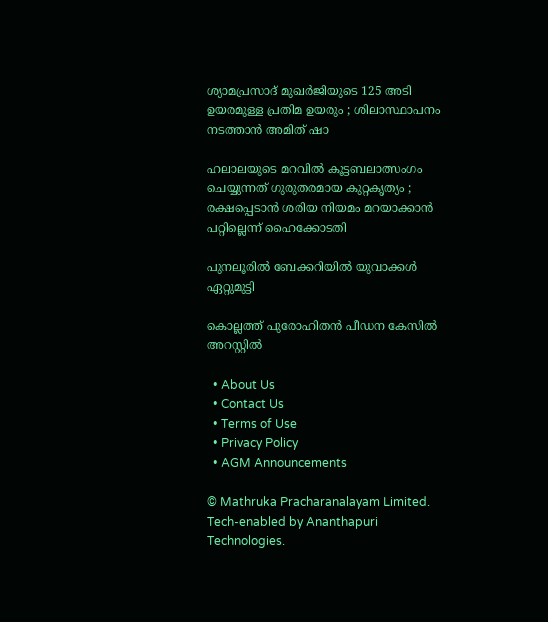ശ്യാമപ്രസാദ് മുഖർജിയുടെ 125 അടി ഉയരമുള്ള പ്രതിമ ഉയരും ; ശിലാസ്ഥാപനം നടത്താൻ അമിത് ഷാ

ഹലാലയുടെ മറവിൽ കൂട്ടബലാത്സംഗം ചെയ്യുന്നത് ഗുരുതരമായ കുറ്റകൃത്യം ; രക്ഷപ്പെടാൻ ശരിയ നിയമം മറയാക്കാൻ പറ്റില്ലെന്ന് ഹൈക്കോടതി

പുനലൂരില്‍ ബേക്കറിയില്‍ യുവാക്കള്‍ ഏറ്റുമുട്ടി

കൊല്ലത്ത് പുരോഹിതന്‍ പീഡന കേസില്‍ അറസ്റ്റില്‍

  • About Us
  • Contact Us
  • Terms of Use
  • Privacy Policy
  • AGM Announcements

© Mathruka Pracharanalayam Limited.
Tech-enabled by Ananthapuri Technologies.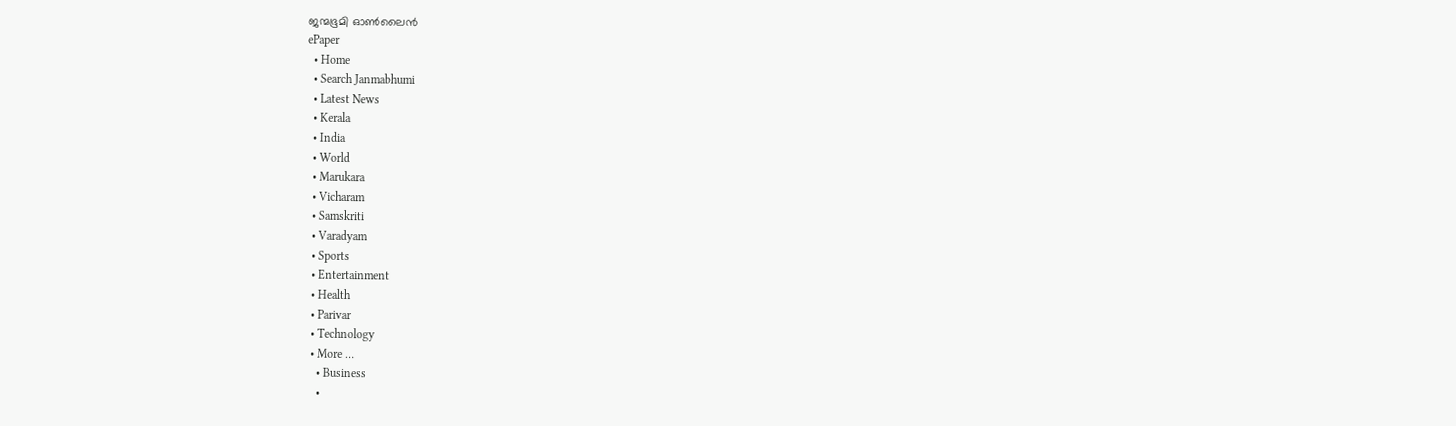ജന്മഭൂമി ഓണ്‍ലൈന്‍
ePaper
  • Home
  • Search Janmabhumi
  • Latest News
  • Kerala
  • India
  • World
  • Marukara
  • Vicharam
  • Samskriti
  • Varadyam
  • Sports
  • Entertainment
  • Health
  • Parivar
  • Technology
  • More …
    • Business
    •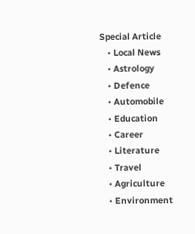Special Article
    • Local News
    • Astrology
    • Defence
    • Automobile
    • Education
    • Career
    • Literature
    • Travel
    • Agriculture
    • Environment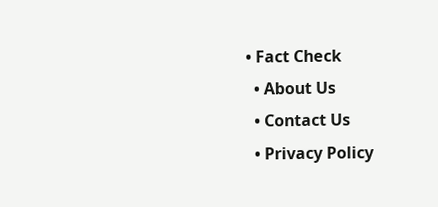• Fact Check
  • About Us
  • Contact Us
  • Privacy Policy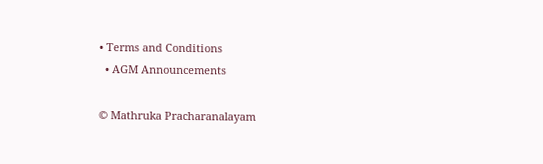• Terms and Conditions
  • AGM Announcements

© Mathruka Pracharanalayam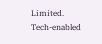Limited.
Tech-enabled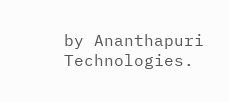by Ananthapuri Technologies.